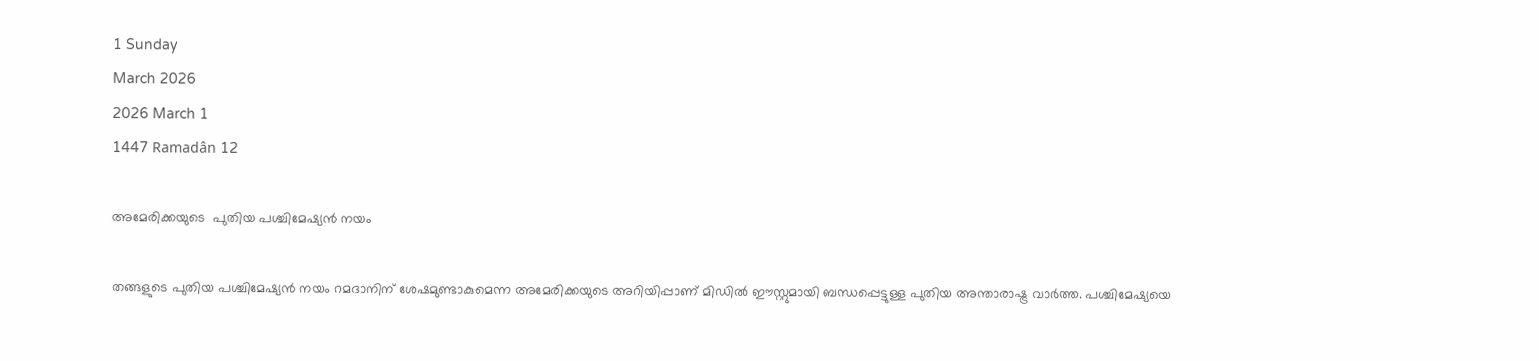1 Sunday
March 2026
2026 March 1
1447 Ramadân 12

അമേരിക്കയുടെ  പുതിയ പശ്ചിമേഷ്യന്‍ നയം

തങ്ങളുടെ പുതിയ പശ്ചിമേഷ്യന്‍ നയം റമദാനിന് ശേഷമുണ്ടാകുമെന്ന അമേരിക്കയുടെ അറിയിപ്പാണ് മിഡില്‍ ഈസ്റ്റുമായി ബന്ധപ്പെട്ടുള്ള പുതിയ അന്താരാഷ്ട്ര വാര്‍ത്ത. പശ്ചിമേഷ്യയെ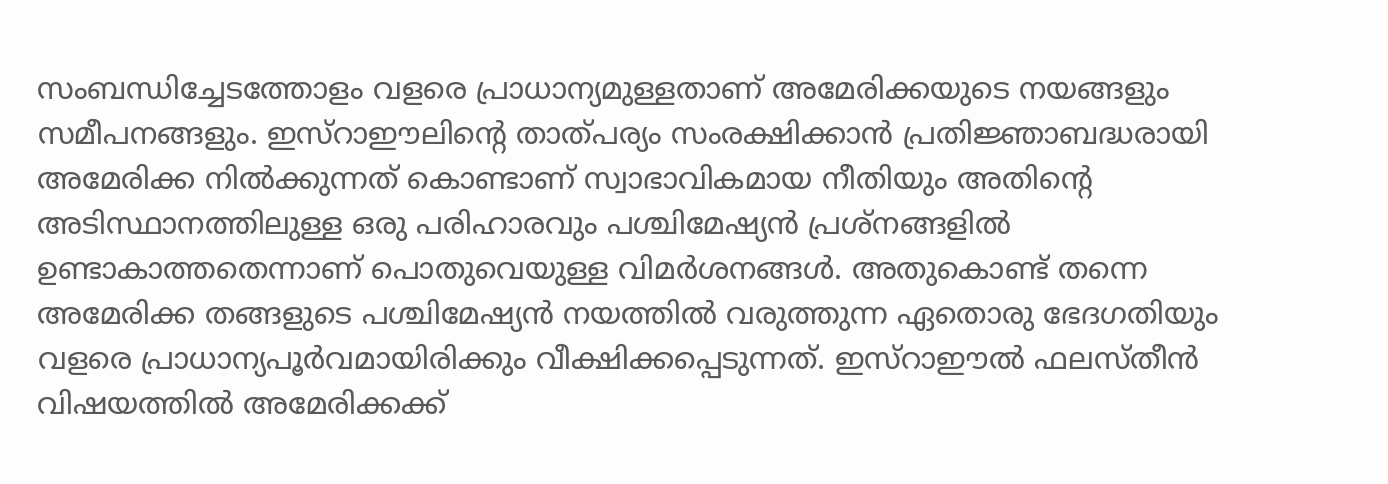സംബന്ധിച്ചേടത്തോളം വളരെ പ്രാധാന്യമുള്ളതാണ് അമേരിക്കയുടെ നയങ്ങളും സമീപനങ്ങളും. ഇസ്‌റാഈലിന്റെ താത്പര്യം സംരക്ഷിക്കാന്‍ പ്രതിജ്ഞാബദ്ധരായി അമേരിക്ക നില്‍ക്കുന്നത് കൊണ്ടാണ് സ്വാഭാവികമായ നീതിയും അതിന്റെ അടിസ്ഥാനത്തിലുള്ള ഒരു പരിഹാരവും പശ്ചിമേഷ്യന്‍ പ്രശ്‌നങ്ങളില്‍ ഉണ്ടാകാത്തതെന്നാണ് പൊതുവെയുള്ള വിമര്‍ശനങ്ങള്‍. അതുകൊണ്ട് തന്നെ അമേരിക്ക തങ്ങളുടെ പശ്ചിമേഷ്യന്‍ നയത്തില്‍ വരുത്തുന്ന ഏതൊരു ഭേദഗതിയും വളരെ പ്രാധാന്യപൂര്‍വമായിരിക്കും വീക്ഷിക്കപ്പെടുന്നത്. ഇസ്‌റാഈല്‍ ഫലസ്തീന്‍ വിഷയത്തില്‍ അമേരിക്കക്ക്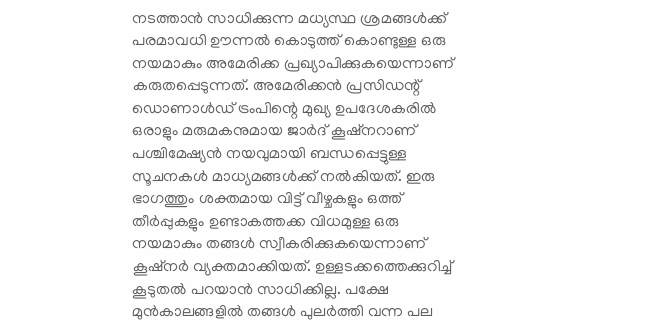നടത്താന്‍ സാധിക്കുന്ന മധ്യസ്ഥ ശ്രമങ്ങള്‍ക്ക് പരമാവധി ഊന്നല്‍ കൊടുത്ത് കൊണ്ടുള്ള ഒരു നയമാകും അമേരിക്ക പ്രഖ്യാപിക്കുകയെന്നാണ് കരുതപ്പെടുന്നത്. അമേരിക്കന്‍ പ്രസിഡന്റ് ഡൊണാള്‍ഡ് ട്രംപിന്റെ മുഖ്യ ഉപദേശകരില്‍ ഒരാളും മരുമകനുമായ ജാര്‍ദ് കൂഷ്‌നറാണ് പശ്ചിമേഷ്യന്‍ നയവുമായി ബന്ധപ്പെട്ടുള്ള സൂചനകള്‍ മാധ്യമങ്ങള്‍ക്ക് നല്‍കിയത്. ഇരു ഭാഗത്തും ശക്തമായ വിട്ട് വീഴ്ചകളും ഒത്ത് തീര്‍പ്പുകളും ഉണ്ടാകത്തക്ക വിധമുള്ള ഒരു നയമാകും തങ്ങള്‍ സ്വീകരിക്കുകയെന്നാണ് കൂഷ്‌നര്‍ വ്യക്തമാക്കിയത്. ഉള്ളടക്കത്തെക്കുറിച്ച് കൂടുതല്‍ പറയാന്‍ സാധിക്കില്ല. പക്ഷേ മുന്‍കാലങ്ങളില്‍ തങ്ങള്‍ പുലര്‍ത്തി വന്ന പല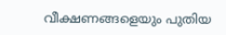വീക്ഷണങ്ങളെയും പുതിയ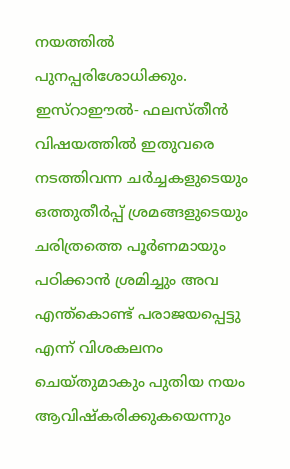നയത്തില്‍ പുനപ്പരിശോധിക്കും. ഇസ്‌റാഈല്‍- ഫലസ്തീന്‍ വിഷയത്തില്‍ ഇതുവരെ നടത്തിവന്ന ചര്‍ച്ചകളുടെയും ഒത്തുതീര്‍പ്പ് ശ്രമങ്ങളുടെയും ചരിത്രത്തെ പൂര്‍ണമായും പഠിക്കാന്‍ ശ്രമിച്ചും അവ എന്ത്‌കൊണ്ട് പരാജയപ്പെട്ടു എന്ന് വിശകലനം ചെയ്തുമാകും പുതിയ നയം ആവിഷ്‌കരിക്കുകയെന്നും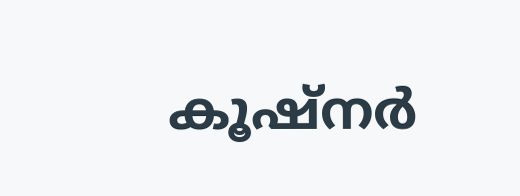കൂഷ്‌നര്‍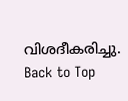വിശദീകരിച്ചു.
Back to Top